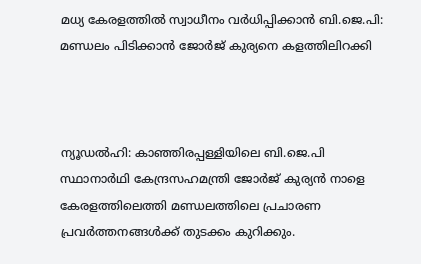മധ്യ കേരളത്തിൽ സ്വാധീനം വർധിപ്പിക്കാൻ ബി.ജെ.പി: മണ്ഡലം പിടിക്കാൻ ജോർജ് കുര്യനെ കളത്തിലിറക്കി



ന്യൂഡൽഹി: കാഞ്ഞിരപ്പള്ളിയിലെ ബി.ജെ.പി സ്ഥാനാർഥി കേന്ദ്രസഹമന്ത്രി ജോർജ് കുര്യൻ നാളെ കേരളത്തിലെത്തി മണ്ഡലത്തിലെ പ്രചാരണ പ്രവർത്തനങ്ങൾക്ക് തുടക്കം കുറിക്കും.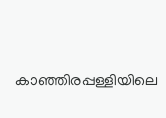കാഞ്ഞിരപ്പള്ളിയിലെ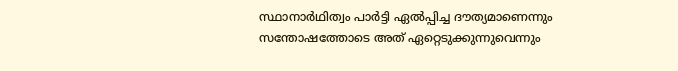സ്ഥാനാർഥിത്വം പാർട്ടി ഏൽപ്പിച്ച ദൗത്യമാണെന്നും സന്തോഷത്തോടെ അത് ഏറ്റെടുക്കുന്നുവെന്നും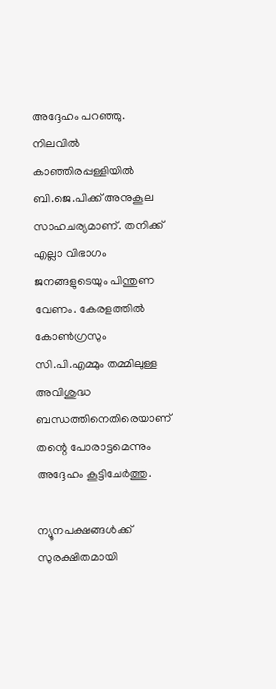അദ്ദേഹം പറഞ്ഞു. നിലവിൽ കാഞ്ഞിരപ്പള്ളിയിൽ ബി.ജെ.പിക്ക് അനുകൂല സാഹചര്യമാണ്. തനിക്ക് എല്ലാ വിഭാഗം ജനങ്ങളുടെയും പിന്തുണ വേണം. കേരളത്തിൽ കോൺഗ്രസും സി.പി.എമ്മും തമ്മിലുള്ള അവിശുദ്ധ ബന്ധത്തിനെതിരെയാണ് തന്റെ പോരാട്ടമെന്നും അദ്ദേഹം കൂട്ടിചേർത്തു.

ന്യൂനപക്ഷങ്ങൾക്ക് സുരക്ഷിതമായി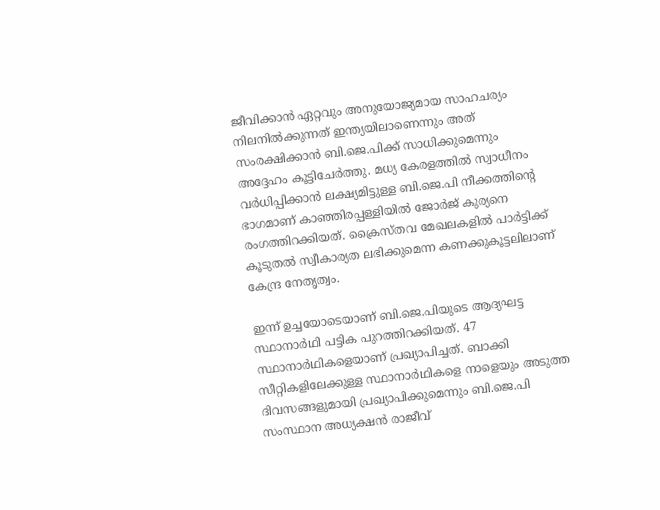ജീവിക്കാൻ ഏറ്റവും അനുയോജ്യമായ സാഹചര്യം നിലനിൽക്കുന്നത് ഇന്ത്യയിലാണെന്നും അത് സംരക്ഷിക്കാൻ ബി.ജെ.പിക്ക് സാധിക്കുമെന്നും അദ്ദേഹം കൂട്ടിചേർത്തു. മധ്യ കേരളത്തിൽ സ്വാധീനം വർധിപ്പിക്കാൻ ലക്ഷ്യമിട്ടുള്ള ബി.ജെ.പി നീക്കത്തിന്റെ ഭാഗമാണ് കാഞ്ഞിരപ്പള്ളിയിൽ ജോർജ് കുര്യനെ രംഗത്തിറക്കിയത്. ക്രൈസ്തവ മേഖലകളിൽ പാർട്ടിക്ക് കൂടുതൽ സ്വീകാര്യത ലഭിക്കുമെന്ന കണക്കുകൂട്ടലിലാണ് കേന്ദ്ര നേതൃത്വം.

ഇന്ന് ഉച്ചയോടെയാണ് ബി.ജെ.പിയുടെ ആദ്യഘട്ട സ്ഥാനാർഥി പട്ടിക പുറത്തിറക്കിയത്. 47 സ്ഥാനാർഥികളെയാണ് പ്രഖ്യാപിച്ചത്. ബാക്കി സീറ്റികളിലേക്കുള്ള സ്ഥാനാർഥികളെ നാളെയും അടുത്ത ദിവസങ്ങളുമായി പ്രഖ്യാപിക്കുമെന്നും ബി.ജെ.പി സംസ്ഥാന അധ്യക്ഷൻ രാജീവ്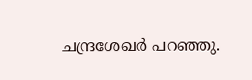ചന്ദ്രശേഖർ പറഞ്ഞു.